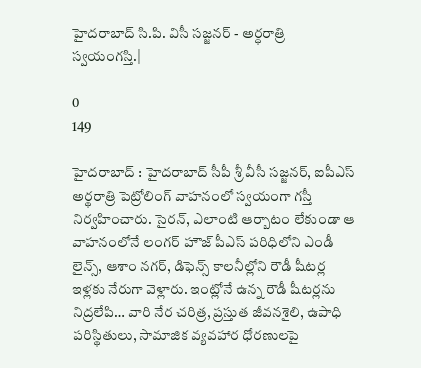హైదరాబాద్ సి.పి. విసీ సజ్జనర్ - అర్ధరాత్రి స్వయంగస్తి.|

0
149

హైదరాబాద్ : హైద‌రాబాద్ సీపీ శ్రీ వీసీ స‌జ్జ‌న‌ర్, ఐపీఎస్ అర్థ‌రాత్రి పెట్రోలింగ్ వాహ‌నంలో స్వయంగా గస్తీ నిర్వహించారు. సైరన్, ఎలాంటి ఆర్బాటం లేకుండా ఆ వాహనంలోనే లంగ‌ర్ హౌజ్ పీఎస్ ప‌రిధిలోని ఎండీ లైన్స్, ఆశాం నగర్, డిఫెన్స్ కాలనీల్లోని రౌడీ షీటర్ల ఇళ్లకు నేరుగా వెళ్లారు. ఇంట్లోనే ఉన్న రౌడీ షీటర్లను నిద్రలేపి… వారి నేర చరిత్ర, ప్రస్తుత జీవనశైలి, ఉపాధి పరిస్థితులు, సామాజిక వ్యవహార ధోరణులపై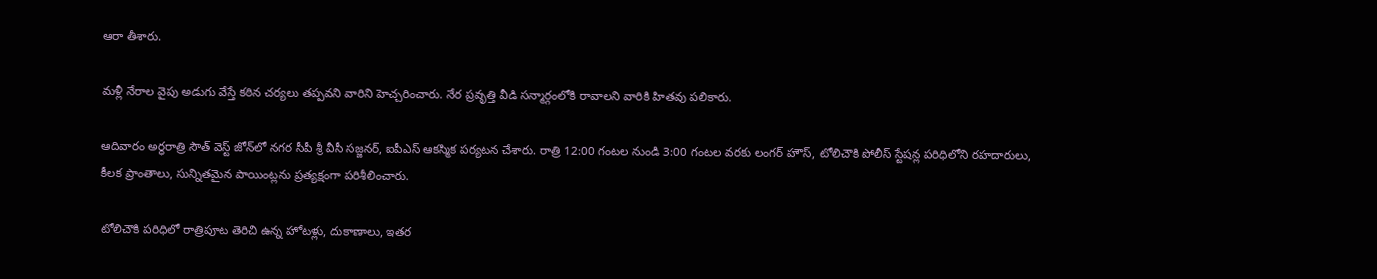ఆరా తీశారు.

మళ్లీ నేరాల వైపు అడుగు వేస్తే కఠిన చర్యలు తప్పవని వారిని హెచ్చరించారు. నేర ప్ర‌వృత్తి వీడి సన్మార్గంలోకి రావాల‌ని వారికి హిత‌వు ప‌లికారు.

ఆదివారం అర్ధరాత్రి సౌత్ వెస్ట్ జోన్‌లో నగర సీపీ శ్రీ వీసీ సజ్జనర్, ఐపీఎస్ ఆకస్మిక పర్యటన చేశారు. రాత్రి 12:00 గంటల నుండి 3:00 గంటల వరకు లంగర్ హౌస్, టోలిచౌకి పోలీస్ స్టేషన్ల పరిధిలోని రహదారులు, కీలక ప్రాంతాలు, సున్నితమైన పాయింట్లను ప్రత్యక్షంగా పరిశీలించారు.

టోలిచౌకి పరిధిలో రాత్రిపూట తెరిచి ఉన్న హోటళ్లు, దుకాణాలు, ఇతర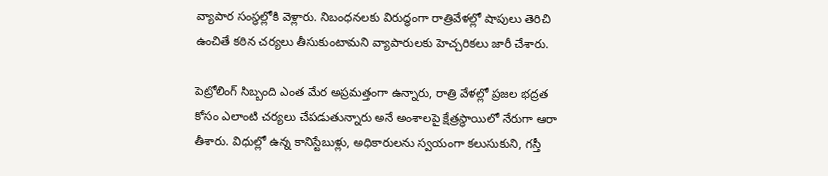వ్యాపార సంస్థల్లోకి వెళ్లారు. నిబంధనలకు విరుద్ధంగా రాత్రివేళల్లో షాపులు తెరిచి ఉంచితే కఠిన చర్యలు తీసుకుంటామని వ్యాపారులకు హెచ్చరికలు జారీ చేశారు.

పెట్రోలింగ్ సిబ్బంది ఎంత మేర అప్రమత్తంగా ఉన్నారు, రాత్రి వేళల్లో ప్రజల భద్రత కోసం ఎలాంటి చర్యలు చేపడుతున్నారు అనే అంశాలపై క్షేత్రస్థాయిలో నేరుగా ఆరా తీశారు. విధుల్లో ఉన్న కానిస్టేబుళ్లు, అధికారులను స్వయంగా కలుసుకుని, గస్తీ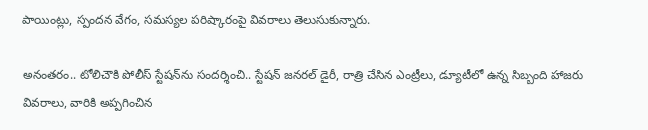పాయింట్లు, స్పందన వేగం, సమస్యల పరిష్కారంపై వివరాలు తెలుసుకున్నారు.

అనంత‌రం.. టోలిచౌకి పోలీస్ స్టేషన్‌ను సందర్శించి.. స్టేషన్ జనరల్ డైరీ, రాత్రి చేసిన ఎంట్రీలు, డ్యూటీలో ఉన్న సిబ్బంది హాజరు వివరాలు, వారికి అప్పగించిన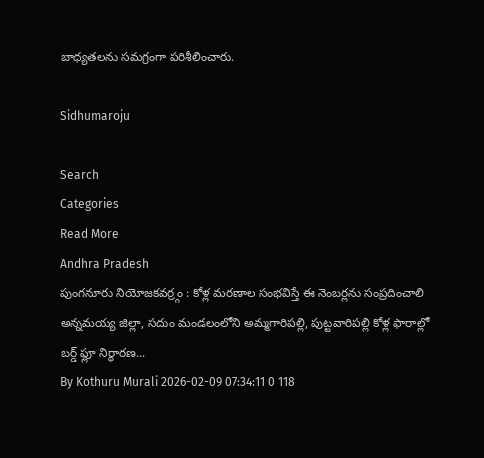బాధ్యతలను సమగ్రంగా పరిశీలించారు.

Sidhumaroju

Search
Categories
Read More
Andhra Pradesh
పుంగనూరు నియోజకవర్ర్గం : కోళ్ల మరణాల సంభవిస్తే ఈ నెంబర్లను సంప్రదించాలి
అన్నమయ్య జిల్లా, సదుం మండలంలోని అమ్మగారిపల్లి, పుట్టవారిపల్లి కోళ్ల ఫారాల్లో బర్డ్ ఫ్లూ నిర్ధారణ...
By Kothuru Murali 2026-02-09 07:34:11 0 118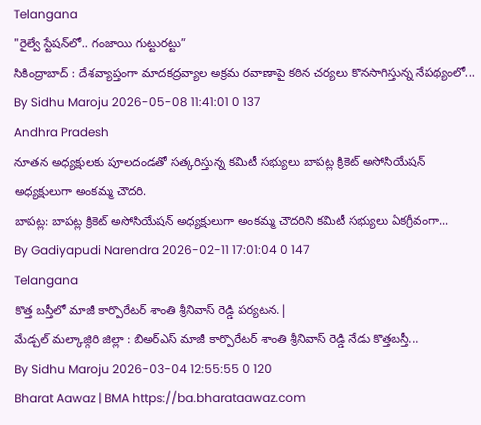Telangana
"రైల్వే స్టేషన్‌లో.. గంజాయి గుట్టురట్టు”
సికింద్రాబాద్ : దేశవ్యాప్తంగా మాదకద్రవ్యాల అక్రమ రవాణాపై కఠిన చర్యలు కొనసాగిస్తున్న నేపథ్యంలో...
By Sidhu Maroju 2026-05-08 11:41:01 0 137
Andhra Pradesh
నూతన అధ్యక్షులకు పూలదండతో సత్కరిస్తున్న కమిటీ సభ్యులు బాపట్ల క్రికెట్ అసోసియేషన్ అధ్యక్షులుగా అంకమ్మ చౌదరి.
బాపట్ల: బాపట్ల క్రికెట్ అసోసియేషన్ అధ్యక్షులుగా అంకమ్మ చౌదరిని కమిటీ సభ్యులు ఏకగ్రీవంగా...
By Gadiyapudi Narendra 2026-02-11 17:01:04 0 147
Telangana
కొత్త బస్తీలో మాజీ కార్పొరేటర్ శాంతి శ్రీనివాస్ రెడ్డి పర్యటన.|
మేడ్చల్ మల్కాజ్గిరి జిల్లా : బిఅర్ఎస్ మాజీ కార్పొరేటర్ శాంతి శ్రీనివాస్ రెడ్డి నేడు కొత్తబస్తీ...
By Sidhu Maroju 2026-03-04 12:55:55 0 120
Bharat Aawaz | BMA https://ba.bharataawaz.com